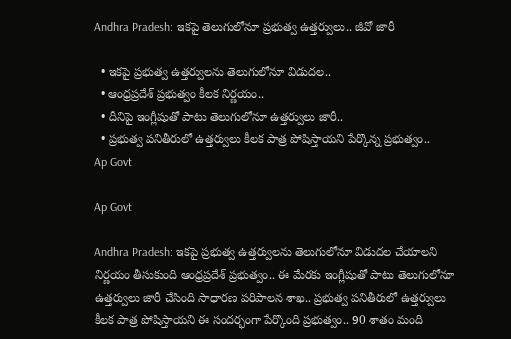Andhra Pradesh: ఇకపై తెలుగులోనూ ప్రభుత్వ ఉత్తర్వులు.. జీవో జారీ

  • ఇకపై ప్రభుత్వ ఉత్తర్వులను తెలుగులోనూ విడుదల..
  • ఆంధ్రప్రదేశ్ ప్రభుత్వం కీలక నిర్ణయం..
  • దీనిపై ఇంగ్లీషుతో పాటు తెలుగులోనూ ఉత్తర్వులు జారీ..
  • ప్రభుత్వ పనితీరులో ఉత్తర్వులు కీలక పాత్ర పోషిస్తాయని పేర్కొన్న ప్రభుత్వం..
Ap Govt

Ap Govt

Andhra Pradesh: ఇకపై ప్రభుత్వ ఉత్తర్వులను తెలుగులోనూ విడుదల చేయాలని నిర్ణయం తీసుకుంది ఆంధ్రప్రదేశ్‌ ప్రభుత్వం.. ఈ మేరకు ఇంగ్లీషుతో పాటు తెలుగులోనూ ఉత్తర్వులు జారీ చేసింది సాధారణ పరిపాలన శాఖ.. ప్రభుత్వ పనితీరులో ఉత్తర్వులు కీలక పాత్ర పోషిస్తాయని ఈ సందర్భంగా పేర్కొంది ప్రభుత్వం.. 90 శాతం మంది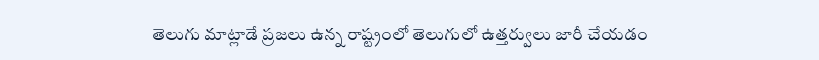తెలుగు మాట్లాడే ప్రజలు ఉన్న రాష్ట్రంలో తెలుగులో ఉత్తర్వులు జారీ చేయడం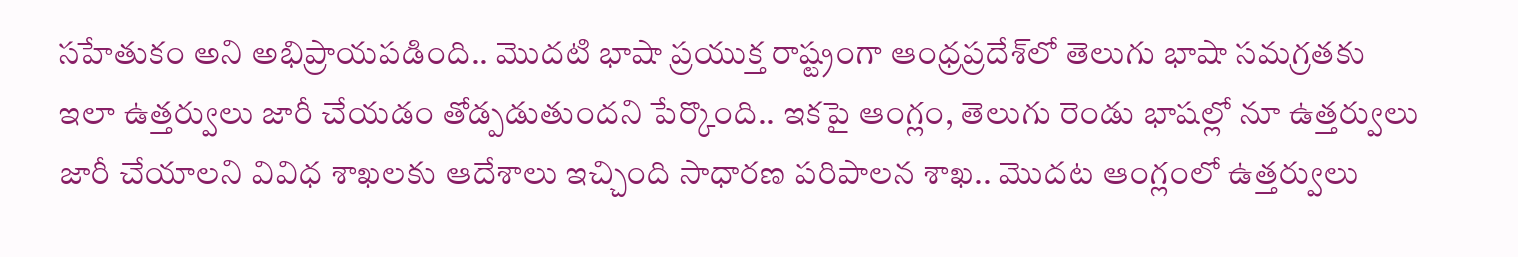సహేతుకం అని అభిప్రాయపడింది.. మొదటి భాషా ప్రయుక్త రాష్ట్రంగా ఆంధ్రప్రదేశ్‌లో తెలుగు భాషా సమగ్రతకు ఇలా ఉత్తర్వులు జారీ చేయడం తోడ్పడుతుందని పేర్కొంది.. ఇకపై ఆంగ్లం, తెలుగు రెండు భాషల్లో నూ ఉత్తర్వులు జారీ చేయాలని వివిధ శాఖలకు ఆదేశాలు ఇచ్చింది సాధారణ పరిపాలన శాఖ.. మొదట ఆంగ్లంలో ఉత్తర్వులు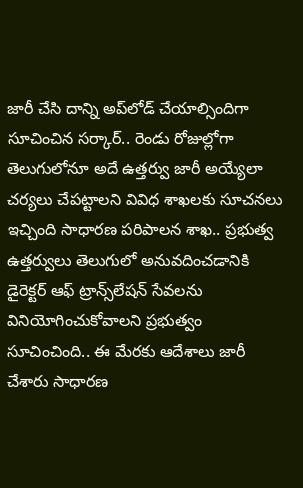జారీ చేసి దాన్ని అప్‌లోడ్‌ చేయాల్సిందిగా సూచించిన సర్కార్‌.. రెండు రోజుల్లోగా తెలుగులోనూ అదే ఉత్తర్వు జారీ అయ్యేలా చర్యలు చేపట్టాలని వివిధ శాఖలకు సూచనలు ఇచ్చింది సాధారణ పరిపాలన శాఖ.. ప్రభుత్వ ఉత్తర్వులు తెలుగులో అనువదించడానికి డైరెక్టర్ ఆఫ్ ట్రాన్స్‌లేషన్‌ సేవలను వినియోగించుకోవాలని ప్రభుత్వం సూచించింది.. ఈ మేరకు ఆదేశాలు జారీ చేశారు సాధారణ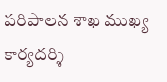పరిపాలన శాఖ ముఖ్య కార్యదర్శి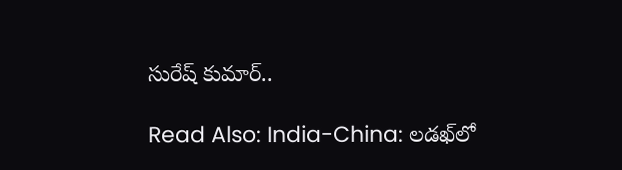సురేష్ కుమార్..

Read Also: India-China: లడఖ్‌లో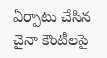ఏర్పాటు చేసిన చైనా కౌంటీలపై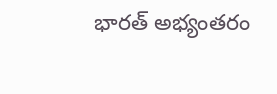భారత్ అభ్యంతరం